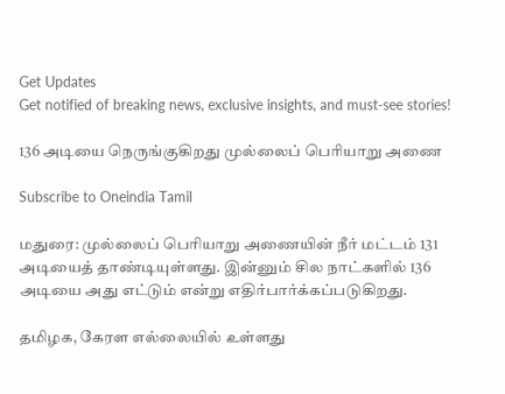Get Updates
Get notified of breaking news, exclusive insights, and must-see stories!

136 அடியை நெருங்குகிறது முல்லைப் பெரியாறு அணை

Subscribe to Oneindia Tamil

மதுரை: முல்லைப் பெரியாறு அணையின் நீர் மட்டம் 131 அடியைத் தாண்டியுள்ளது. இன்னும் சில நாட்களில் 136 அடியை அது எட்டும் என்று எதிர்பார்க்கப்படுகிறது.

தமிழக, கேரள எல்லையில் உள்ளது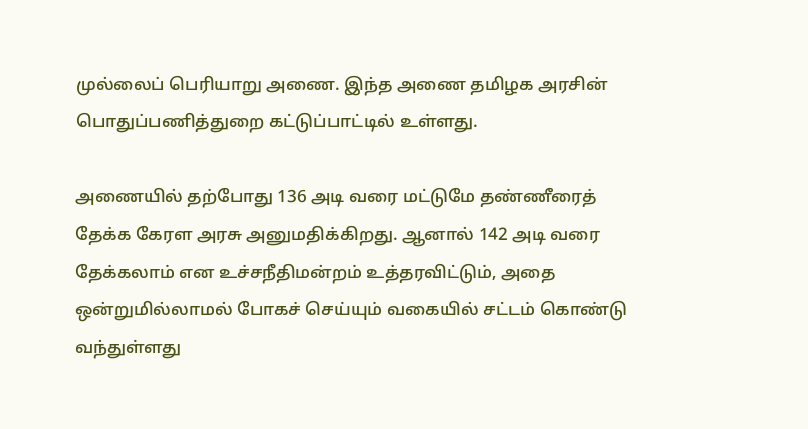முல்லைப் பெரியாறு அணை. இந்த அணை தமிழக அரசின் பொதுப்பணித்துறை கட்டுப்பாட்டில் உள்ளது.

அணையில் தற்போது 136 அடி வரை மட்டுமே தண்ணீரைத் தேக்க கேரள அரசு அனுமதிக்கிறது. ஆனால் 142 அடி வரை தேக்கலாம் என உச்சநீதிமன்றம் உத்தரவிட்டும், அதை ஒன்றுமில்லாமல் போகச் செய்யும் வகையில் சட்டம் கொண்டு வந்துள்ளது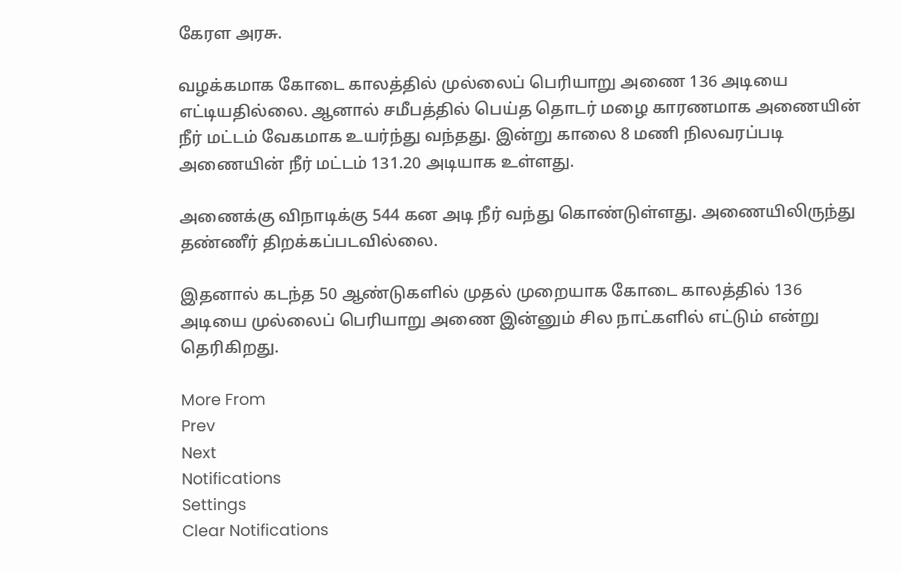கேரள அரசு.

வழக்கமாக கோடை காலத்தில் முல்லைப் பெரியாறு அணை 136 அடியை எட்டியதில்லை. ஆனால் சமீபத்தில் பெய்த தொடர் மழை காரணமாக அணையின் நீர் மட்டம் வேகமாக உயர்ந்து வந்தது. இன்று காலை 8 மணி நிலவரப்படி அணையின் நீர் மட்டம் 131.20 அடியாக உள்ளது.

அணைக்கு விநாடிக்கு 544 கன அடி நீர் வந்து கொண்டுள்ளது. அணையிலிருந்து தண்ணீர் திறக்கப்படவில்லை.

இதனால் கடந்த 50 ஆண்டுகளில் முதல் முறையாக கோடை காலத்தில் 136 அடியை முல்லைப் பெரியாறு அணை இன்னும் சில நாட்களில் எட்டும் என்று தெரிகிறது.

More From
Prev
Next
Notifications
Settings
Clear Notifications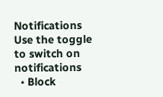Notifications
Use the toggle to switch on notifications
  • Block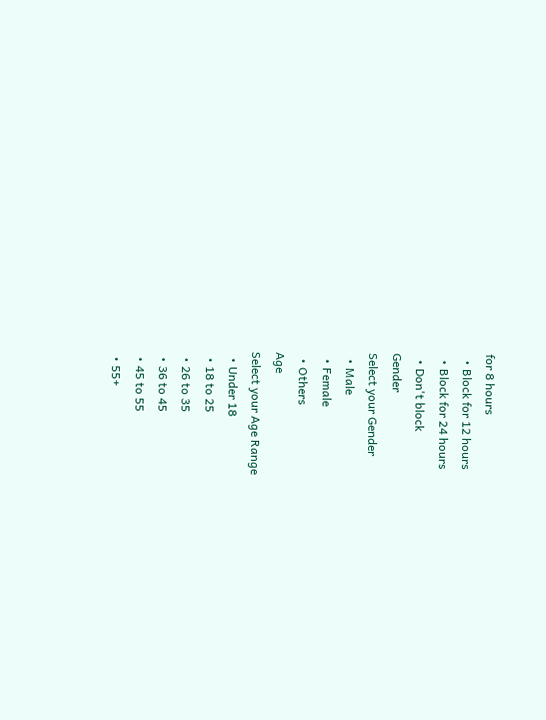for 8 hours
  • Block for 12 hours
  • Block for 24 hours
  • Don't block
Gender
Select your Gender
  • Male
  • Female
  • Others
Age
Select your Age Range
  • Under 18
  • 18 to 25
  • 26 to 35
  • 36 to 45
  • 45 to 55
  • 55+